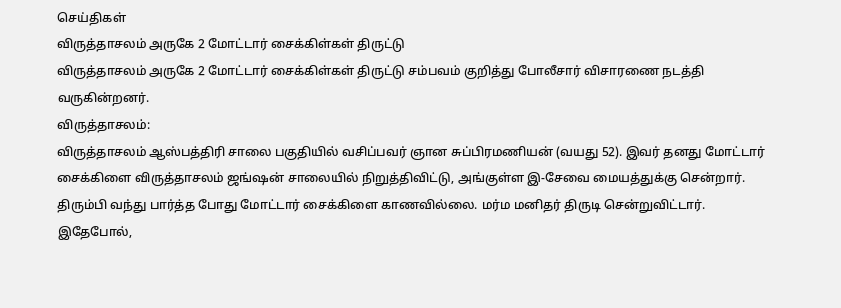செய்திகள்
விருத்தாசலம் அருகே 2 மோட்டார் சைக்கிள்கள் திருட்டு
விருத்தாசலம் அருகே 2 மோட்டார் சைக்கிள்கள் திருட்டு சம்பவம் குறித்து போலீசார் விசாரணை நடத்தி வருகின்றனர்.
விருத்தாசலம்:
விருத்தாசலம் ஆஸ்பத்திரி சாலை பகுதியில் வசிப்பவர் ஞான சுப்பிரமணியன் (வயது 52). இவர் தனது மோட்டார் சைக்கிளை விருத்தாசலம் ஜங்ஷன் சாலையில் நிறுத்திவிட்டு, அங்குள்ள இ-சேவை மையத்துக்கு சென்றார். திரும்பி வந்து பார்த்த போது மோட்டார் சைக்கிளை காணவில்லை. மர்ம மனிதர் திருடி சென்றுவிட்டார்.
இதேபோல்,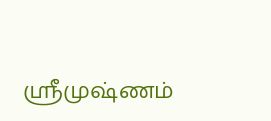ஸ்ரீமுஷ்ணம்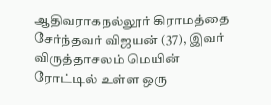ஆதிவராகநல்லூர் கிராமத்தை சேர்ந்தவர் விஜயன் (37), இவர் விருத்தாசலம் மெயின் ரோட்டில் உள்ள ஒரு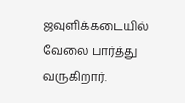ஜவுளிக்கடையில் வேலை பார்த்து வருகிறார்.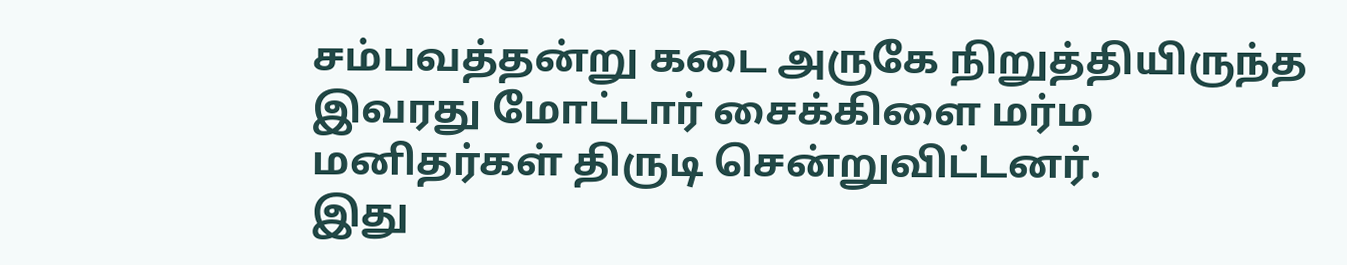சம்பவத்தன்று கடை அருகே நிறுத்தியிருந்த இவரது மோட்டார் சைக்கிளை மர்ம மனிதர்கள் திருடி சென்றுவிட்டனர்.
இது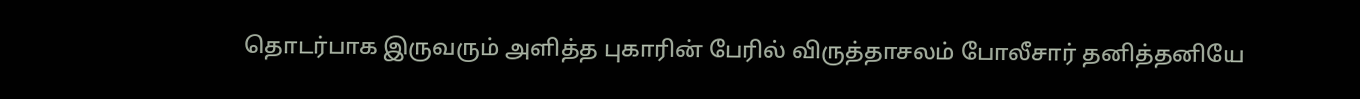தொடர்பாக இருவரும் அளித்த புகாரின் பேரில் விருத்தாசலம் போலீசார் தனித்தனியே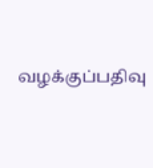வழக்குப்பதிவு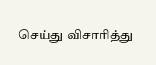செய்து விசாரித்து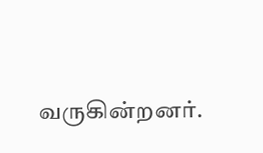வருகின்றனர்.